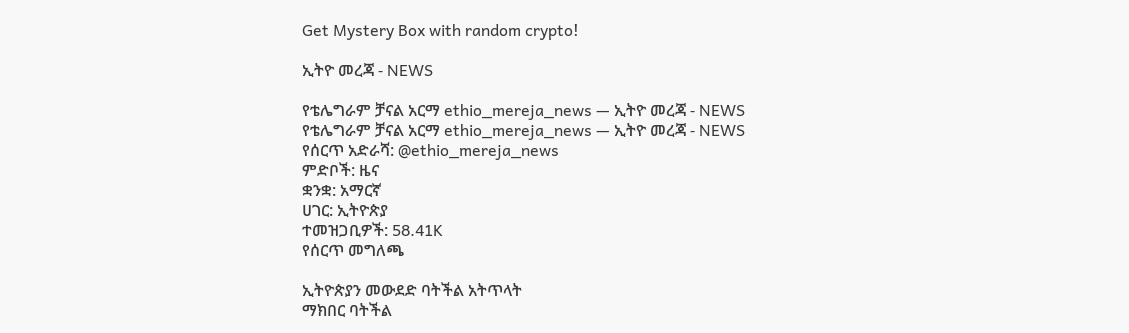Get Mystery Box with random crypto!

ኢትዮ መረጃ - NEWS

የቴሌግራም ቻናል አርማ ethio_mereja_news — ኢትዮ መረጃ - NEWS
የቴሌግራም ቻናል አርማ ethio_mereja_news — ኢትዮ መረጃ - NEWS
የሰርጥ አድራሻ: @ethio_mereja_news
ምድቦች: ዜና
ቋንቋ: አማርኛ
ሀገር: ኢትዮጵያ
ተመዝጋቢዎች: 58.41K
የሰርጥ መግለጫ

ኢትዮጵያን መውደድ ባትችል አትጥላት
ማክበር ባትችል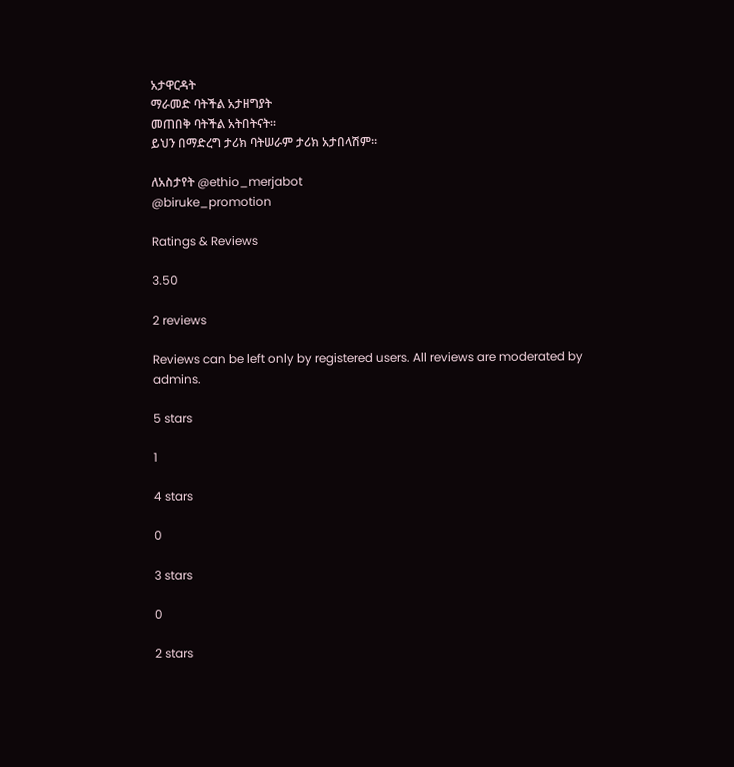አታዋርዳት
ማራመድ ባትችል አታዘግያት
መጠበቅ ባትችል አትበትናት።
ይህን በማድረግ ታሪክ ባትሠራም ታሪክ አታበላሽም።

ለአስታየት @ethio_merjabot
@biruke_promotion

Ratings & Reviews

3.50

2 reviews

Reviews can be left only by registered users. All reviews are moderated by admins.

5 stars

1

4 stars

0

3 stars

0

2 stars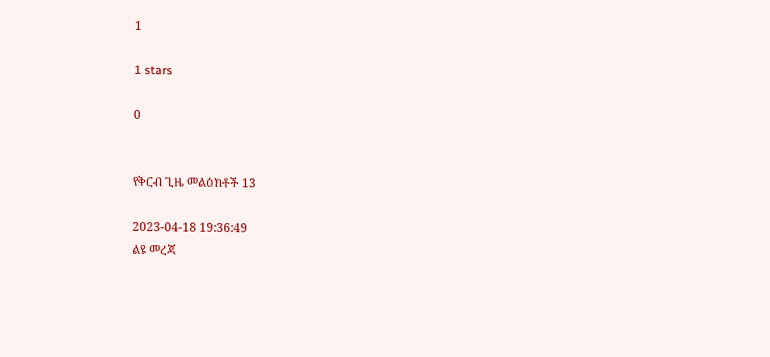1

1 stars

0


የቅርብ ጊዜ መልዕክቶች 13

2023-04-18 19:36:49
ልዩ መረጃ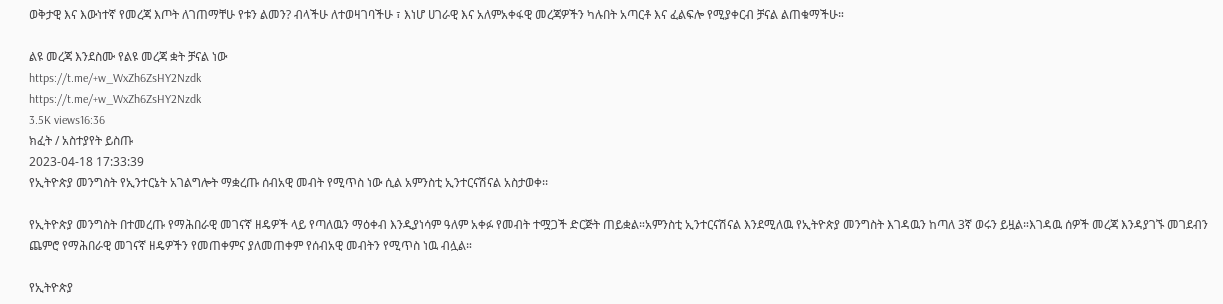ወቅታዊ እና እውነተኛ የመረጃ እጦት ለገጠማቸሁ የቱን ልመን? ብላችሁ ለተወዛገባችሁ ፣ እነሆ ሀገራዊ እና አለምአቀፋዊ መረጃዎችን ካሉበት አጣርቶ እና ፈልፍሎ የሚያቀርብ ቻናል ልጠቁማችሁ።

ልዩ መረጃ እንደስሙ የልዩ መረጃ ቋት ቻናል ነው
https://t.me/+w_WxZh6ZsHY2Nzdk
https://t.me/+w_WxZh6ZsHY2Nzdk
3.5K views16:36
ክፈት / አስተያየት ይስጡ
2023-04-18 17:33:39
የኢትዮጵያ መንግስት የኢንተርኔት አገልግሎት ማቋረጡ ሰብአዊ መብት የሚጥስ ነው ሲል አምንስቲ ኢንተርናሽናል አስታወቀ፡፡

የኢትዮጵያ መንግስት በተመረጡ የማሕበራዊ መገናኛ ዘዴዎች ላይ የጣለዉን ማዕቀብ እንዲያነሳም ዓለም አቀፉ የመብት ተሟጋች ድርጅት ጠይቋል።አምንስቲ ኢንተርናሽናል እንደሚለዉ የኢትዮጵያ መንግስት እገዳዉን ከጣለ 3ኛ ወሩን ይዟል።እገዳዉ ሰዎች መረጃ እንዳያገኙ መገደብን ጨምሮ የማሕበራዊ መገናኛ ዘዴዎችን የመጠቀምና ያለመጠቀም የሰብአዊ መብትን የሚጥስ ነዉ ብሏል።

የኢትዮጵያ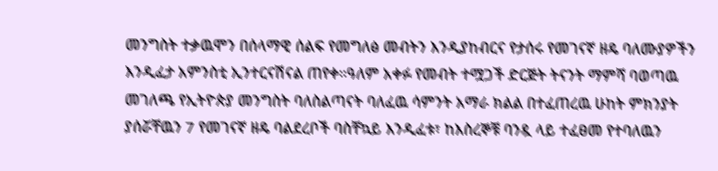መንግስት ተቃዉሞን በሰላማዊ ሰልፍ የመግለፅ መብትን እንዲያከብርና የታሰሩ የመገናኛ ዘዴ ባለሙያዎችን እንዲፈታ አምንስቲ ኢንተርናሽናል ጠየቀ።ዓለም አቀፉ የመብት ተሟጋች ድርጅት ትናንት ማምሻ ባወጣዉ መገለጫ የኢትዮጵያ መንግስት ባለስልጣናት ባለፈዉ ሳምንት አማራ ክልል በተፈጠረዉ ሁከት ምክንያት ያሰሯቸዉን 7 የመገናኛ ዘዴ ባልደረቦች ባስቸኳይ እንዲፈቱ፣ ከእስረኞቹ ባንዷ ላይ ተፈፀመ የተባለዉን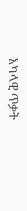አካላዊ ጥቃት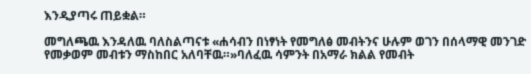እንዲያጣሩ ጠይቋል።

መግለጫዉ እንዳለዉ ባለስልጣናቱ «ሐሳብን በነፃነት የመግለፅ መብትንና ሁሉም ወገን በሰላማዊ መንገድ የመቃወም መብቱን ማስከበር አለባቸዉ።»ባለፈዉ ሳምንት በአማራ ክልል የመብት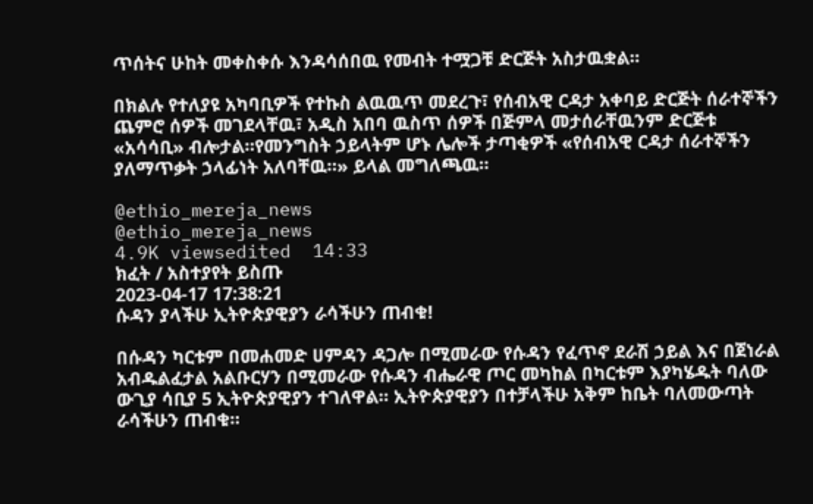ጥሰትና ሁከት መቀስቀሱ እንዳሳሰበዉ የመብት ተሟጋቹ ድርጅት አስታዉቋል።

በክልሉ የተለያዩ አካባቢዎች የተኩስ ልዉዉጥ መደረጉ፣ የሰብአዊ ርዳታ አቀባይ ድርጅት ሰራተኞችን ጨምሮ ሰዎች መገደላቸዉ፣ አዲስ አበባ ዉስጥ ሰዎች በጅምላ መታሰራቸዉንም ድርጅቱ «አሳሳቢ» ብሎታል።የመንግስት ኃይላትም ሆኑ ሌሎች ታጣቂዎች «የሰብአዊ ርዳታ ሰራተኞችን ያለማጥቃት ኃላፊነት አለባቸዉ።» ይላል መግለጫዉ።

@ethio_mereja_news
@ethio_mereja_news
4.9K viewsedited  14:33
ክፈት / አስተያየት ይስጡ
2023-04-17 17:38:21
ሱዳን ያላችሁ ኢትዮጵያዊያን ራሳችሁን ጠብቁ!

በሱዳን ካርቱም በመሐመድ ሀምዳን ዳጋሎ በሚመራው የሱዳን የፈጥኖ ደራሽ ኃይል እና በጀነራል አብዱልፈታል አልቡርሃን በሚመራው የሱዳን ብሔራዊ ጦር መካከል በካርቱም እያካሄዱት ባለው ውጊያ ሳቢያ 5 ኢትዮጵያዊያን ተገለዋል። ኢትዮጵያዊያን በተቻላችሁ አቅም ከቤት ባለመውጣት ራሳችሁን ጠብቁ።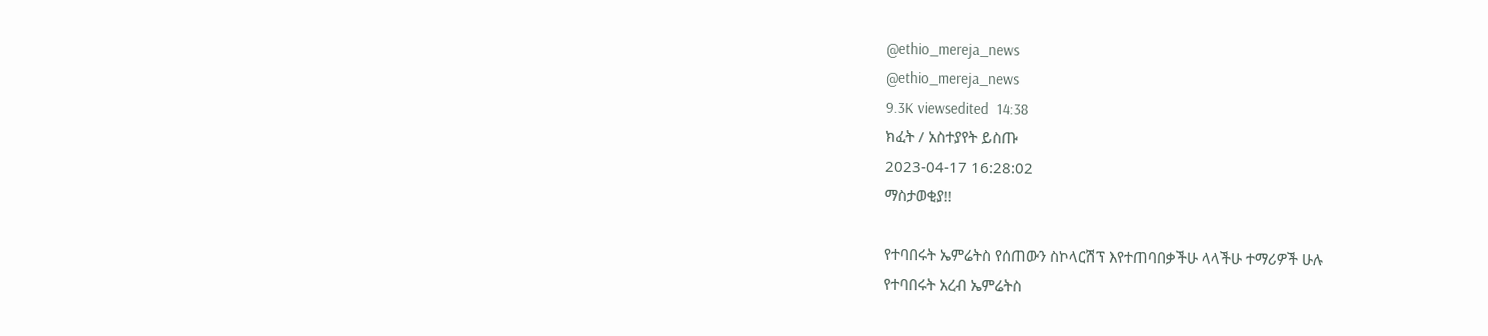@ethio_mereja_news
@ethio_mereja_news
9.3K viewsedited  14:38
ክፈት / አስተያየት ይስጡ
2023-04-17 16:28:02
ማስታወቂያ!!

የተባበሩት ኤምሬትስ የሰጠውን ስኮላርሽፕ እየተጠባበቃችሁ ላላችሁ ተማሪዎች ሁሉ
የተባበሩት አረብ ኤምሬትስ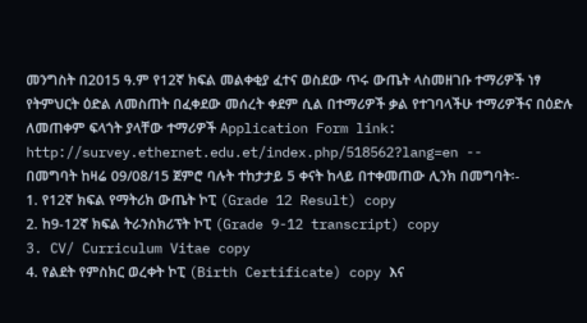መንግስት በ2015 ዓ.ም የ12ኛ ክፍል መልቀቂያ ፈተና ወስደው ጥሩ ውጤት ላስመዘገቡ ተማሪዎች ነፃ የትምህርት ዕድል ለመስጠት በፈቀደው መሰረት ቀደም ሲል በተማሪዎች ቃል የተገባላችሁ ተማሪዎችና በዕድሉ ለመጠቀም ፍላጎት ያላቸው ተማሪዎች Application Form link:
http://survey.ethernet.edu.et/index.php/518562?lang=en --
በመግባት ከዛሬ 09/08/15 ጀምሮ ባሉት ተከታታይ 5 ቀናት ከላይ በተቀመጠው ሊንክ በመግባት፡-
1. የ12ኛ ክፍል የማትሪክ ውጤት ኮፒ (Grade 12 Result) copy
2. ከ9-12ኛ ክፍል ትራንስክሪፕት ኮፒ (Grade 9-12 transcript) copy
3. CV/ Curriculum Vitae copy
4. የልደት የምስክር ወረቀት ኮፒ (Birth Certificate) copy እና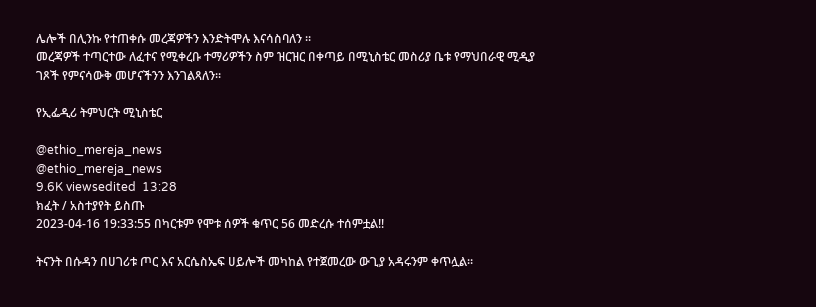ሌሎች በሊንኩ የተጠቀሱ መረጃዎችን እንድትሞሉ እናሳስባለን ።
መረጃዎች ተጣርተው ለፈተና የሚቀረቡ ተማሪዎችን ስም ዝርዝር በቀጣይ በሚኒስቴር መስሪያ ቤቱ የማህበራዊ ሚዲያ ገጾች የምናሳውቅ መሆናችንን እንገልጻለን።

የኢፌዲሪ ትምህርት ሚኒስቴር

@ethio_mereja_news
@ethio_mereja_news
9.6K viewsedited  13:28
ክፈት / አስተያየት ይስጡ
2023-04-16 19:33:55 በካርቱም የሞቱ ሰዎች ቁጥር 56 መድረሱ ተሰምቷል!!

ትናንት በሱዳን በሀገሪቱ ጦር እና አርሴስኤፍ ሀይሎች መካከል የተጀመረው ውጊያ አዳሩንም ቀጥሏል።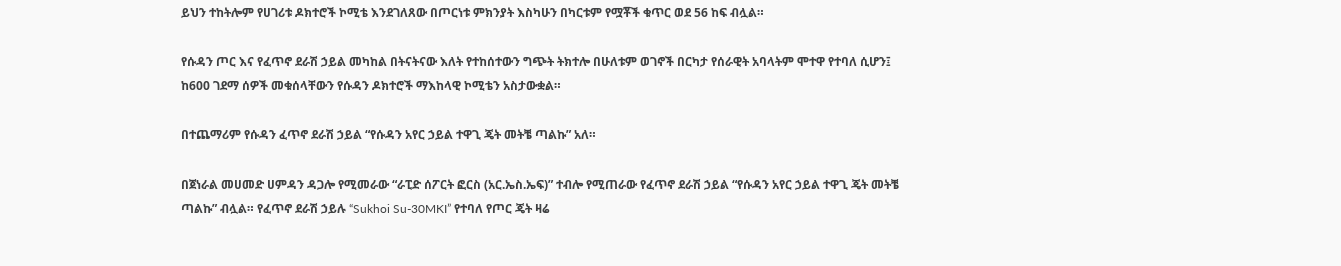ይህን ተከትሎም የሀገሪቱ ዶክተሮች ኮሚቴ እንደገለጸው በጦርነቱ ምክንያት እስካሁን በካርቱም የሟቾች ቁጥር ወደ 56 ከፍ ብሏል።

የሱዳን ጦር እና የፈጥኖ ደራሽ ኃይል መካከል በትናትናው እለት የተከሰተውን ግጭት ትክተሎ በሁለቱም ወገኖች በርካታ የሰራዊት አባላትም ሞተዋ የተባለ ሲሆን፤ ከ600 ገደማ ሰዎች መቁሰላቸውን የሱዳን ዶክተሮች ማእከላዊ ኮሚቴን አስታውቋል።

በተጨማሪም የሱዳን ፈጥኖ ደራሽ ኃይል “የሱዳን አየር ኃይል ተዋጊ ጄት መትቼ ጣልኩ” አለ።

በጀነራል መሀመድ ሀምዳን ዳጋሎ የሚመራው “ራፒድ ሰፖርት ፎርስ (አር.ኤስ.ኤፍ)” ተብሎ የሚጠራው የፈጥኖ ደራሽ ኃይል “የሱዳን አየር ኃይል ተዋጊ ጄት መትቼ ጣልኩ” ብሏል። የፈጥኖ ደራሽ ኃይሉ “Sukhoi Su-30MKI” የተባለ የጦር ጄት ዛሬ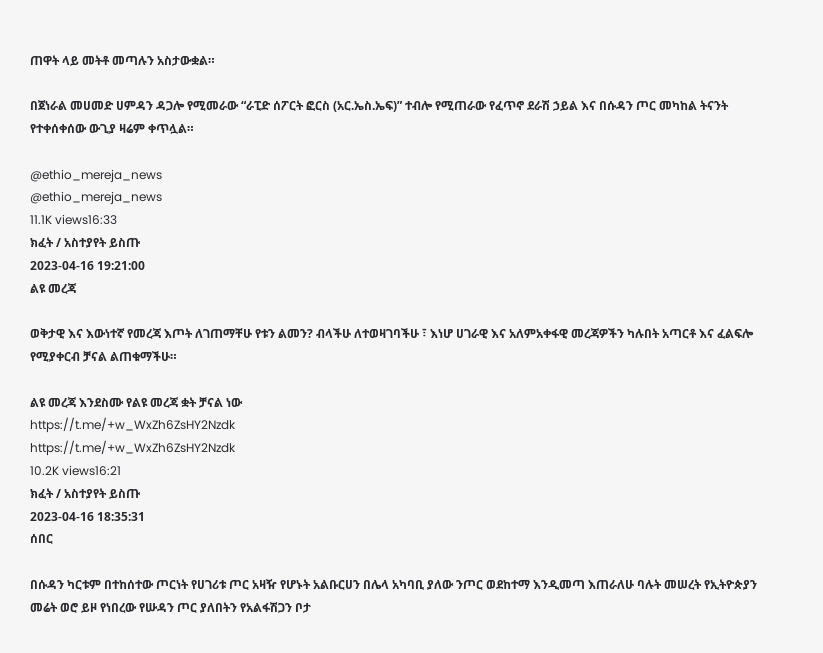ጠዋት ላይ መትቶ መጣሉን አስታውቋል።

በጀነራል መሀመድ ሀምዳን ዳጋሎ የሚመራው “ራፒድ ሰፖርት ፎርስ (አር.ኤስ.ኤፍ)” ተብሎ የሚጠራው የፈጥኖ ደራሽ ኃይል እና በሱዳን ጦር መካከል ትናንት የተቀሰቀሰው ውጊያ ዛሬም ቀጥሏል።

@ethio_mereja_news
@ethio_mereja_news
11.1K views16:33
ክፈት / አስተያየት ይስጡ
2023-04-16 19:21:00
ልዩ መረጃ

ወቅታዊ እና እውነተኛ የመረጃ እጦት ለገጠማቸሁ የቱን ልመን? ብላችሁ ለተወዛገባችሁ ፣ እነሆ ሀገራዊ እና አለምአቀፋዊ መረጃዎችን ካሉበት አጣርቶ እና ፈልፍሎ የሚያቀርብ ቻናል ልጠቁማችሁ።

ልዩ መረጃ እንደስሙ የልዩ መረጃ ቋት ቻናል ነው
https://t.me/+w_WxZh6ZsHY2Nzdk
https://t.me/+w_WxZh6ZsHY2Nzdk
10.2K views16:21
ክፈት / አስተያየት ይስጡ
2023-04-16 18:35:31
ሰበር

በሱዳን ካርቱም በተከሰተው ጦርነት የሀገሪቱ ጦር አዛዥ የሆኑት አልቡርሀን በሌላ አካባቢ ያለው ንጦር ወደከተማ እንዲመጣ እጠራለሁ ባሉት መሠረት የኢትዮጵያን መሬት ወሮ ይዞ የነበረው የሡዳን ጦር ያለበትን የአልፋሽጋን ቦታ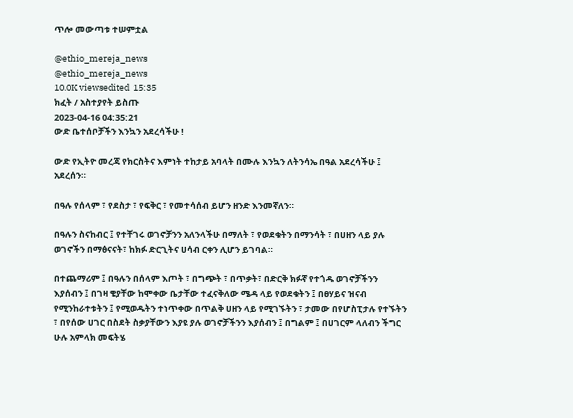ጥሎ መውጣቱ ተሠምቷል

@ethio_mereja_news
@ethio_mereja_news
10.0K viewsedited  15:35
ክፈት / አስተያየት ይስጡ
2023-04-16 04:35:21
ውድ ቤተሰቦቻችን እንኳን አደረሳችሁ !

ውድ የኢትዮ መረጃ የክርስትና እምነት ተከታይ አባላት በሙሉ እንኳን ለትንሳኤ በዓል አደረሳችሁ ፤ አደረሰን።

በዓሉ የሰላም ፣ የደስታ ፣ የፍቅር ፣ የመተሳሰብ ይሆን ዘንድ እንመኛለን።

በዓሉን ስናከብር ፤ የተቸገሩ ወገኖቻንን አለንላችሁ በማለት ፣ የወደቁትን በማንሳት ፣ በሀዘን ላይ ያሉ ወገኖችን በማፅናናት፣ ከክፉ ድርጊትና ሀሳብ ርቀን ሊሆን ይገባል።

በተጨማሪም ፤ በዓሉን በሰላም እጦት ፣ በግጭት ፣ በጥቃት፣ በድርቅ ክፉኛ የተጎዱ ወገኖቻችንን እያሰብን ፤ በገዛ ቄያቸው ከሞቀው ቤታቸው ተፈናቅለው ሜዳ ላይ የወደቁትን ፤ በፀሃይና ዝናብ የሚንከራተቱትን ፤ የሚወዱትን ተነጥቀው በጥልቅ ሀዘን ላይ የሚገኙትን ፣ ታመው በየሆስፒታሉ የተኙትን ፣ በየሰው ሀገር በስደት ስቃያቸውን እያዩ ያሉ ወገኖቻችንን እያሰብን ፤ በግልም ፤ በሀገርም ላለብን ችግር ሁሉ አምላክ መፍትሄ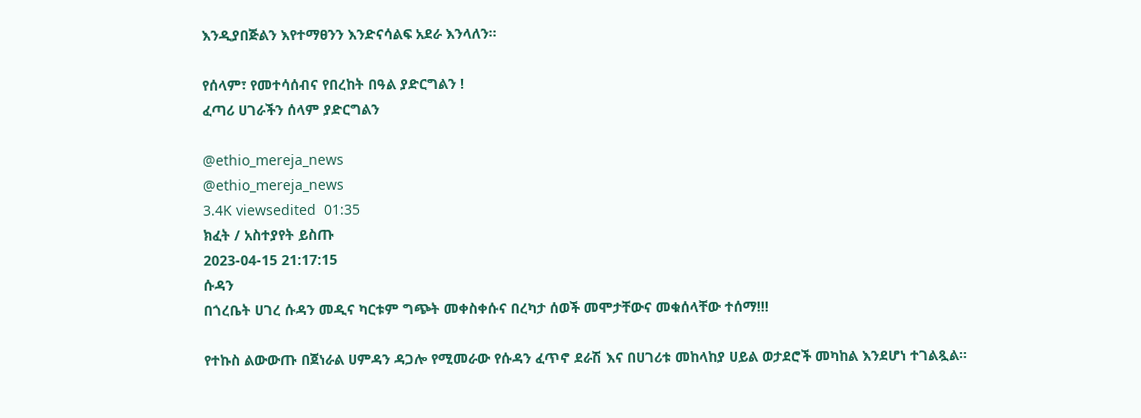እንዲያበጅልን እየተማፀንን እንድናሳልፍ አደራ እንላለን።

የሰላም፣ የመተሳሰብና የበረከት በዓል ያድርግልን !
ፈጣሪ ሀገራችን ሰላም ያድርግልን

@ethio_mereja_news
@ethio_mereja_news
3.4K viewsedited  01:35
ክፈት / አስተያየት ይስጡ
2023-04-15 21:17:15
ሱዳን
በጎረቤት ሀገረ ሱዳን መዲና ካርቱም ግጭት መቀስቀሱና በረካታ ሰወች መሞታቸውና መቁሰላቸው ተሰማ!!!

የተኩስ ልውውጡ በጀነራል ሀምዳን ዳጋሎ የሚመራው የሱዳን ፈጥኖ ደራሽ እና በሀገሪቱ መከላከያ ሀይል ወታደሮች መካከል እንደሆነ ተገልጿል።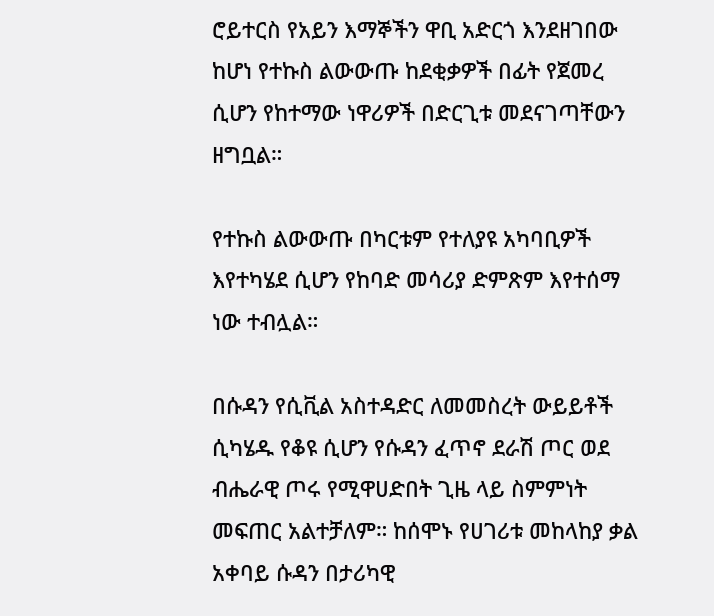ሮይተርስ የአይን እማኞችን ዋቢ አድርጎ እንደዘገበው ከሆነ የተኩስ ልውውጡ ከደቂቃዎች በፊት የጀመረ ሲሆን የከተማው ነዋሪዎች በድርጊቱ መደናገጣቸውን ዘግቧል።

የተኩስ ልውውጡ በካርቱም የተለያዩ አካባቢዎች እየተካሄደ ሲሆን የከባድ መሳሪያ ድምጽም እየተሰማ ነው ተብሏል።

በሱዳን የሲቪል አስተዳድር ለመመስረት ውይይቶች ሲካሄዱ የቆዩ ሲሆን የሱዳን ፈጥኖ ደራሽ ጦር ወደ ብሔራዊ ጦሩ የሚዋሀድበት ጊዜ ላይ ስምምነት መፍጠር አልተቻለም። ከሰሞኑ የሀገሪቱ መከላከያ ቃል አቀባይ ሱዳን በታሪካዊ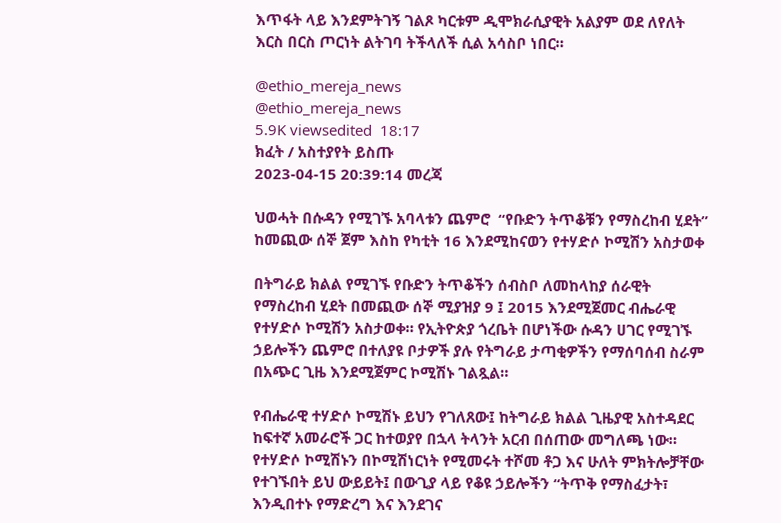እጥፋት ላይ እንደምትገኝ ገልጾ ካርቱም ዲሞክራሲያዊት አልያም ወደ ለየለት እርስ በርስ ጦርነት ልትገባ ትችላለች ሲል አሳስቦ ነበር።

@ethio_mereja_news
@ethio_mereja_news
5.9K viewsedited  18:17
ክፈት / አስተያየት ይስጡ
2023-04-15 20:39:14 መረጃ

ህወሓት በሱዳን የሚገኙ አባላቱን ጨምሮ  “የቡድን ትጥቆቹን የማስረከብ ሂደት” ከመጪው ሰኞ ጀም እስከ የካቲት 16 እንደሚከናወን የተሃድሶ ኮሚሽን አስታወቀ

በትግራይ ክልል የሚገኙ የቡድን ትጥቆችን ሰብስቦ ለመከላከያ ሰራዊት የማስረከብ ሂደት በመጪው ሰኞ ሚያዝያ 9 ፤ 2015 እንደሚጀመር ብሔራዊ የተሃድሶ ኮሚሽን አስታወቀ። የኢትዮጵያ ጎረቤት በሆነችው ሱዳን ሀገር የሚገኙ ኃይሎችን ጨምሮ በተለያዩ ቦታዎች ያሉ የትግራይ ታጣቂዎችን የማሰባሰብ ስራም በአጭር ጊዜ እንደሚጀምር ኮሚሽኑ ገልጿል።

የብሔራዊ ተሃድሶ ኮሚሽኑ ይህን የገለጸው፤ ከትግራይ ክልል ጊዜያዊ አስተዳደር ከፍተኛ አመራሮች ጋር ከተወያየ በኋላ ትላንት አርብ በሰጠው መግለጫ ነው። የተሃድሶ ኮሚሽኑን በኮሚሽነርነት የሚመሩት ተሾመ ቶጋ እና ሁለት ምክትሎቻቸው የተገኙበት ይህ ውይይት፤ በውጊያ ላይ የቆዩ ኃይሎችን “ትጥቅ የማስፈታት፣ እንዲበተኑ የማድረግ እና እንደገና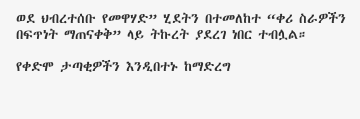ወደ ህብረተሰቡ የመዋሃድ” ሂደትን በተመለከተ “ቀሪ ስራዎችን በፍጥነት ማጠናቀቅ” ላይ ትኩረት ያደረገ ነበር ተብሏል።

የቀድሞ ታጣቂዎችን እንዲበተኑ ከማድረግ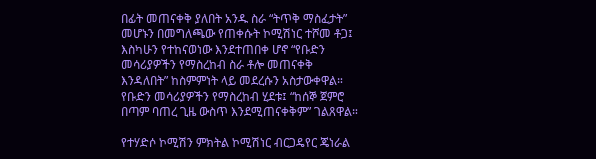በፊት መጠናቀቅ ያለበት አንዱ ስራ “ትጥቅ ማስፈታት” መሆኑን በመግለጫው የጠቀሱት ኮሚሽነር ተሾመ ቶጋ፤ እስካሁን የተከናወነው እንደተጠበቀ ሆኖ “የቡድን መሳሪያዎችን የማስረከብ ስራ ቶሎ መጠናቀቅ እንዳለበት” ከስምምነት ላይ መደረሱን አስታውቀዋል። የቡድን መሳሪያዎችን የማስረከብ ሂደቱ፤ “ከሰኞ ጀምሮ በጣም ባጠረ ጊዜ ውስጥ እንደሚጠናቀቅም” ገልጸዋል።

የተሃድሶ ኮሚሽን ምክትል ኮሚሽነር ብርጋዴየር ጄነራል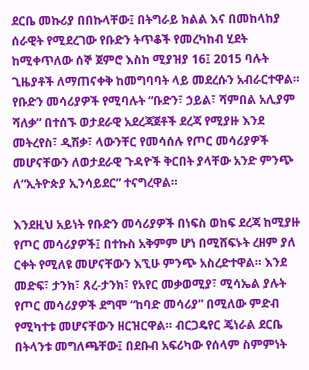ደርቤ መኩሪያ በበኩላቸው፤ በትግራይ ክልል እና በመከላከያ ሰራዊት የሚደረገው የቡድን ትጥቆች የመረካከብ ሂደት ከሚቀጥለው ሰኞ ጀምሮ እስከ ሚያዝያ 16፤ 2015 ባሉት ጊዜያቶች ለማጠናቀቅ ከመግባባት ላይ መደረሱን አብራርተዋል። የቡድን መሳሪያዎች የሚባሉት “ቡድን፣ ኃይል፣ ሻምበል አሊያም ሻለቃ” በተሰኙ ወታደራዊ አደረጃጀቶች ደረጃ የሚያዙ እንደ መትረየስ፣ ዲሽቃ፣ ላውንቸር የመሳሰሉ የጦር መሳሪያዎች መሆናቸውን ለወታደራዊ ጉዳዮች ቅርበት ያላቸው አንድ ምንጭ ለ“ኢትዮጵያ ኢንሳይደር” ተናግረዋል።

እንደዚህ አይነት የቡድን መሳሪያዎች በነፍስ ወከፍ ደረጃ ከሚያዙ የጦር መሳሪያዎች፤ በተኩስ አቅምም ሆነ በሚሸፍኑት ረዘም ያለ ርቀት የሚለዩ መሆናቸውን እኚሁ ምንጭ አስረድተዋል። እንደ መድፍ፣ ታንክ፣ ጸረ-ታንክ፣ የአየር መቃወሚያ፣ ሚሳኤል ያሉት የጦር መሳሪያዎች ደግሞ “ከባድ መሳሪያ” በሚለው ምድብ የሚካተቱ መሆናቸውን ዘርዝርዋል። ብርጋዴየር ጄነራል ደርቤ በትላንቱ መግለጫቸው፤ በደቡብ አፍሪካው የሰላም ስምምነት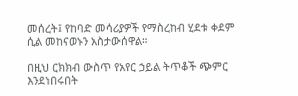መሰረት፤ የከባድ መሳሪያዎች የማስረከብ ሂደቱ ቀደም ሲል መከናወኑን አስታውሰዋል።

በዚህ ርክክብ ውስጥ የአየር ኃይል ትጥቆች ጭምር እንደነበሩበት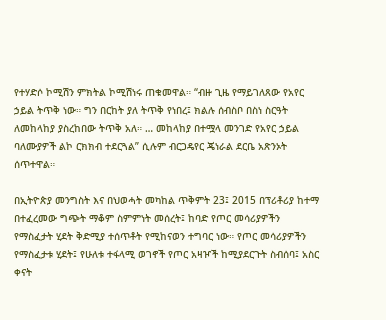የተሃድሶ ኮሚሽን ምክትል ኮሚሽነሩ ጠቁመዋል። “ብዙ ጊዜ የማይገለጸው የአየር ኃይል ትጥቅ ነው። ግን በርከት ያለ ትጥቅ የነበረ፤ ክልሉ ሰብስቦ በስነ ስርዓት ለመከላከያ ያስረከበው ትጥቅ አለ። … መከላከያ በተሟላ መንገድ የአየር ኃይል ባለሙያዎች ልኮ ርክክብ ተደርጓል” ሲሉም ብርጋዴየር ጄነራል ደርቤ አጽንኦት ሰጥተዋል።

በኢትዮጵያ መንግስት እና በህወሓት መካከል ጥቅምት 23፤ 2015 በፕሪቶሪያ ከተማ በተፈረመው ግጭት ማቆም ስምምነት መሰረት፤ ከባድ የጦር መሳሪያዎችን የማስፈታት ሂደት ቅድሚያ ተሰጥቶት የሚከናወን ተግባር ነው። የጦር መሳሪያዎችን የማስፈታቱ ሂደት፤ የሁለቱ ተፋላሚ ወገኖች የጦር አዛዦች ከሚያደርጉት ስብሰባ፤ አስር ቀናት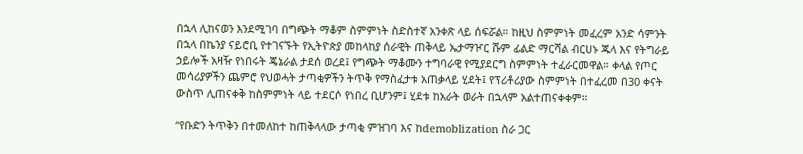በኋላ ሊከናወን እንደሚገባ በግጭት ማቆም ስምምነት ስድስተኛ አንቀጽ ላይ ሰፍሯል። ከዚህ ስምምነት መፈረም አንድ ሳምንት በኋላ በኬንያ ናይሮቢ የተገናኙት የኢትዮጵያ መከላከያ ሰራዊት ጠቅላይ ኤታማዦር ሹም ፊልድ ማርሻል ብርሀኑ ጁላ እና የትግራይ ኃይሎች አዛዥ የነበሩት ጄኔራል ታደሰ ወረደ፤ የግጭት ማቆሙን ተግባራዊ የሚያደርግ ስምምነት ተፈራርመዋል። ቀላል የጦር መሳሪያዎችን ጨምሮ የህወሓት ታጣቂዎችን ትጥቅ የማስፈታቱ አጠቃላይ ሂደት፤ የፕሪቶሪያው ስምምነት በተፈረመ በ30 ቀናት ውስጥ ሊጠናቀቅ ከስምምነት ላይ ተደርሶ የነበረ ቢሆንም፤ ሂደቱ ከአራት ወራት በኋላም አልተጠናቀቀም።

“የቡድን ትጥቅን በተመለከተ ከጠቅላላው ታጣቂ ምዝገባ እና ከdemoblization ስራ ጋር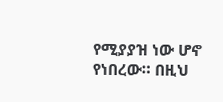የሚያያዝ ነው ሆኖ የነበረው። በዚህ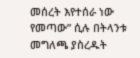መሰረት እየተሰራ ነው የመጣው” ሲሉ በትላንቱ መግለጫ ያስረዱት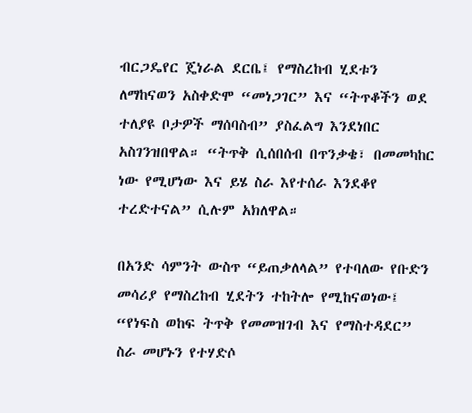ብርጋዴየር ጄነራል ደርቤ፤ የማስረከብ ሂደቱን ለማከናወን አስቀድሞ “መነጋገር” እና “ትጥቆችን ወደ ተለያዩ ቦታዎች ማሰባስብ” ያስፈልግ እንደነበር አስገንዝበዋል። “ትጥቅ ሲሰበሰብ በጥንቃቄ፣ በመመካከር ነው የሚሆነው እና ይሄ ስራ እየተሰራ እንደቆየ ተረድተናል” ሲሉም አክለዋል።

በአንድ ሳምንት ውስጥ “ይጠቃለላል” የተባለው የቡድን መሳሪያ የማስረከብ ሂደትን ተከትሎ የሚከናወነው፤ “የነፍስ ወከፍ ትጥቅ የመመዝገብ እና የማስተዳደር” ስራ መሆኑን የተሃድሶ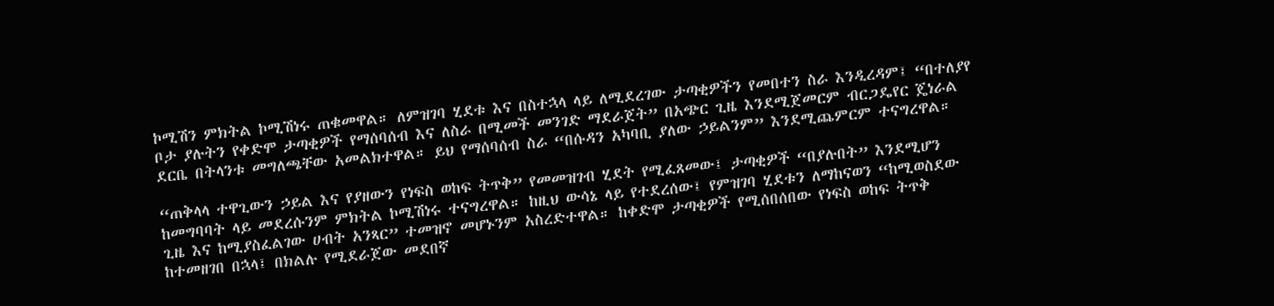ኮሚሽን ምክትል ኮሚሽነሩ ጠቁመዋል። ለምዝገባ ሂደቱ እና በስተኋላ ላይ ለሚደረገው ታጣቂዎችን የመበተን ስራ እንዲረዳም፤ “በተለያየ ቦታ ያሉትን የቀድሞ ታጣቂዎች የማሰባሰብ እና ለስራ በሚመች መንገድ ማደራጀት” በአጭር ጊዜ እንደሚጀመርም ብርጋዴየር ጄነራል ደርቤ በትላንቱ መግለጫቸው አመልክተዋል። ይህ የማሰባሰብ ስራ “በሱዳን አካባቢ ያለው ኃይልንም” እንደሚጨምርም ተናግረዋል።

“ጠቅላላ ተዋጊውን ኃይል እና የያዘውን የነፍስ ወከፍ ትጥቅ” የመመዝገብ ሂደት የሚፈጸመው፤ ታጣቂዎች “በያሉበት” እንደሚሆን ከመግባባት ላይ መደረሱንም ምክትል ኮሚሽነሩ ተናግረዋል። ከዚህ ውሳኔ ላይ የተደረሰው፤ የምዝገባ ሂደቱን ለማከናወን “ከሚወስደው ጊዜ እና ከሚያስፈልገው ሀብት አንጻር” ተመዝኖ መሆኑንም አስረድተዋል። ከቀድሞ ታጣቂዎች የሚሰበሰበው የነፍስ ወከፍ ትጥቅ ከተመዘገበ በኋላ፤ በክልሉ የሚደራጀው መደበኛ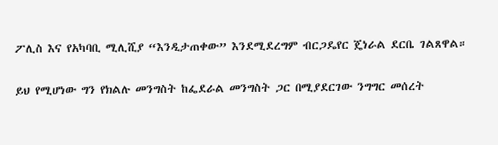ፖሊስ እና የአካባቢ ሚሊሺያ “እንዲታጠቀው” እንደሚደረግም ብርጋዴየር ጄነራል ደርቤ ገልጸዋል።

ይህ የሚሆነው ግን የክልሉ መንግስት ከፌደራል መንግስት ጋር በሚያደርገው ንግግር መሰረት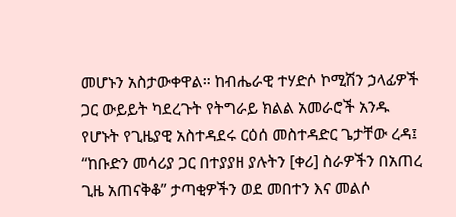መሆኑን አስታውቀዋል። ከብሔራዊ ተሃድሶ ኮሚሽን ኃላፊዎች ጋር ውይይት ካደረጉት የትግራይ ክልል አመራሮች አንዱ የሆኑት የጊዜያዊ አስተዳደሩ ርዕሰ መስተዳድር ጌታቸው ረዳ፤ “ከቡድን መሳሪያ ጋር በተያያዘ ያሉትን [ቀሪ] ስራዎችን በአጠረ ጊዜ አጠናቅቆ” ታጣቂዎችን ወደ መበተን እና መልሶ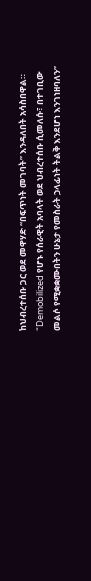ከህብረተሰቡ ጋር ወደ መዋሃድ “በፍጥነት መገባት” እንዳለበት አሳስበዋል። “Demobilized የሆኑ የሰራዊት አባላት ወደ ህብረተሰቡ ሲመለሱ፣ በተገቢው መልሶ የሚቋቋሙበትን ሁኔታ የመስራት ኃላፊነት ትልቅ እንደሆነ እንገነዘባለን”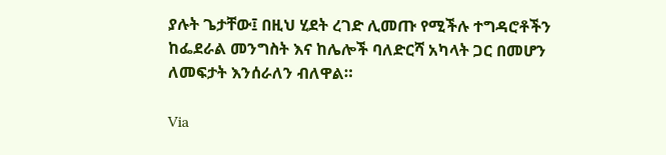ያሉት ጌታቸው፤ በዚህ ሂደት ረገድ ሊመጡ የሚችሉ ተግዳሮቶችን ከፌደራል መንግስት እና ከሌሎች ባለድርሻ አካላት ጋር በመሆን ለመፍታት እንሰራለን ብለዋል።

Via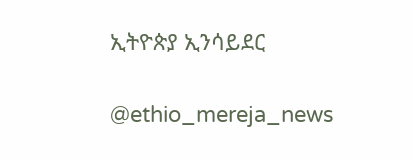ኢትዮጵያ ኢንሳይደር

@ethio_mereja_news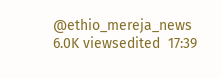@ethio_mereja_news
6.0K viewsedited  17:39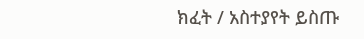ክፈት / አስተያየት ይስጡ